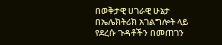በወቅታዊ ሀገራዊ ሁኔታ በኤሌክትሪክ አገልግሎት ላይ የደረሱ ጉዳቶችን በመጠገን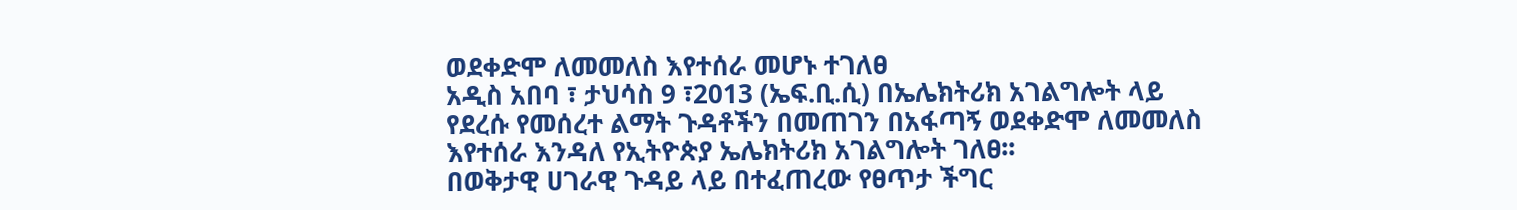ወደቀድሞ ለመመለስ እየተሰራ መሆኑ ተገለፀ
አዲስ አበባ ፣ ታህሳስ 9 ፣2013 (ኤፍ.ቢ.ሲ) በኤሌክትሪክ አገልግሎት ላይ የደረሱ የመሰረተ ልማት ጉዳቶችን በመጠገን በአፋጣኝ ወደቀድሞ ለመመለስ እየተሰራ እንዳለ የኢትዮጵያ ኤሌክትሪክ አገልግሎት ገለፀ፡፡
በወቅታዊ ሀገራዊ ጉዳይ ላይ በተፈጠረው የፀጥታ ችግር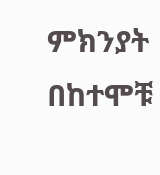ምክንያት በከተሞቹ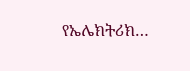የኤሌክትሪክ…